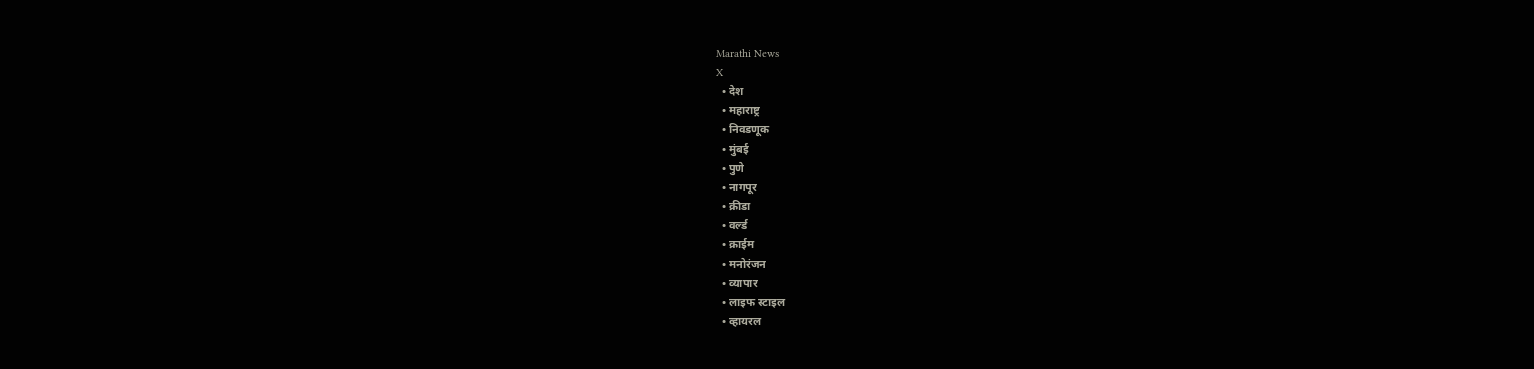Marathi News
X
  • देश
  • महाराष्ट्र
  • निवडणूक
  • मुंबई
  • पुणे
  • नागपूर
  • क्रीडा
  • वर्ल्ड
  • क्राईम
  • मनोरंजन
  • व्यापार
  • लाइफ स्टाइल
  • व्हायरल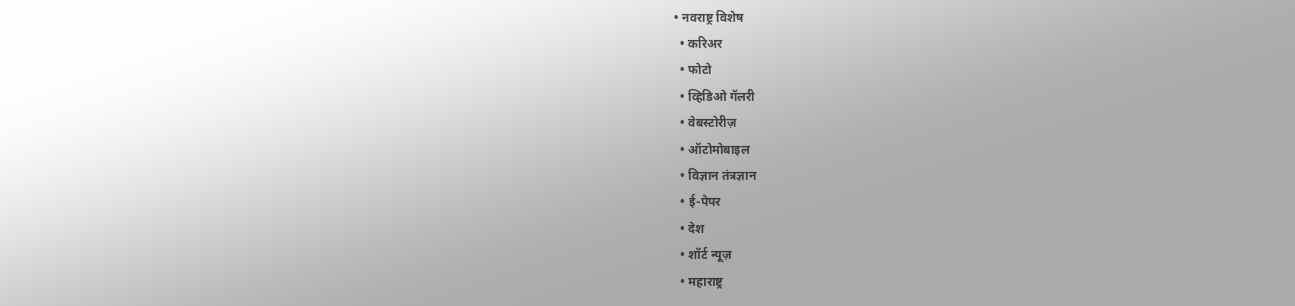• नवराष्ट्र विशेष
  • करिअर
  • फोटो
  • व्हिडिओ गॅलरी
  • वेबस्टोरीज़
  • ऑटोमोबाइल
  • विज्ञान तंत्रज्ञान
  • ई-पेपर
  • देश
  • शॉर्ट न्यूज़
  • महाराष्ट्र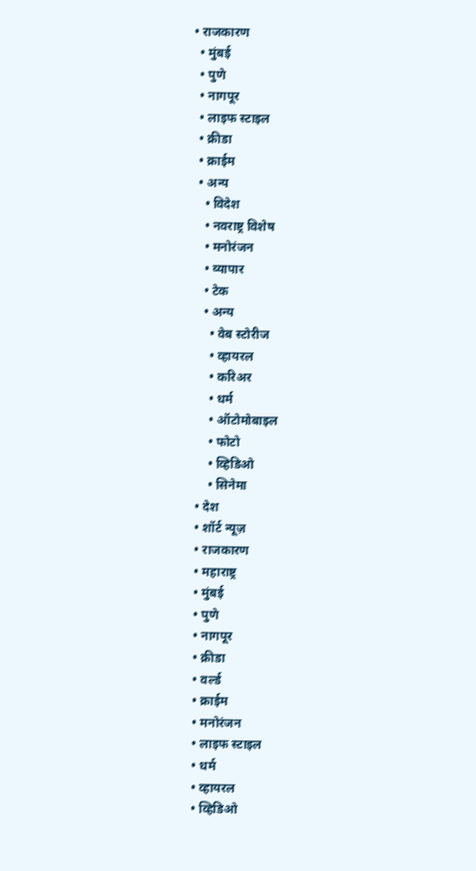• राजकारण
  • मुंबई
  • पुणे
  • नागपूर
  • लाइफ स्टाइल
  • क्रीडा
  • क्राईम
  • अन्य
    • विदेश
    • नवराष्ट्र विशेष
    • मनोरंजन
    • व्यापार
    • टेक
    • अन्य
      • वेब स्टोरीज
      • व्हायरल
      • करिअर
      • धर्म
      • ऑटोमोबाइल
      • फोटो
      • व्हिडिओ
      • सिनेमा
  • देश
  • शॉर्ट न्यूज़
  • राजकारण
  • महाराष्ट्र
  • मुंबई
  • पुणे
  • नागपूर
  • क्रीडा
  • वर्ल्ड
  • क्राईम
  • मनोरंजन
  • लाइफ स्टाइल
  • धर्म
  • व्हायरल
  • व्हिडिओ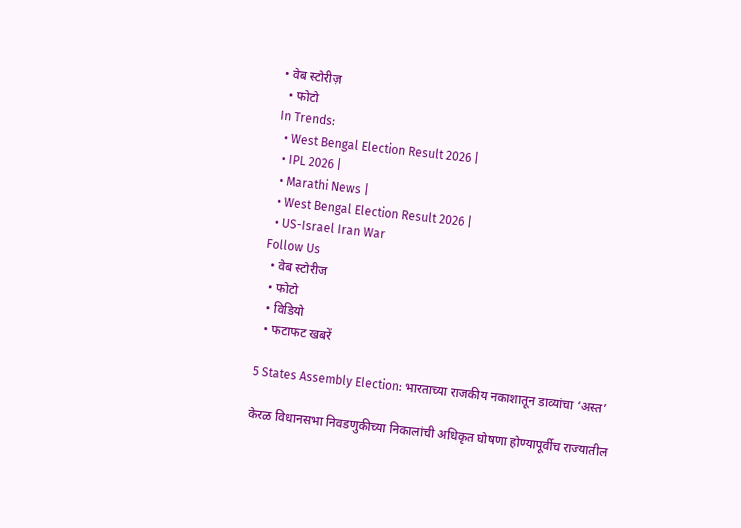• वेब स्टोरीज़
  • फोटो
In Trends:
  • West Bengal Election Result 2026 |
  • IPL 2026 |
  • Marathi News |
  • West Bengal Election Result 2026 |
  • US-Israel Iran War
Follow Us
  • वेब स्टोरीज
  • फोटो
  • विडियो
  • फटाफट खबरें

5 States Assembly Election: भारताच्या राजकीय नकाशातून डाव्यांचा ‘अस्त’

केरळ विधानसभा निवडणुकीच्या निकालांची अधिकृत घोषणा होण्यापूर्वीच राज्यातील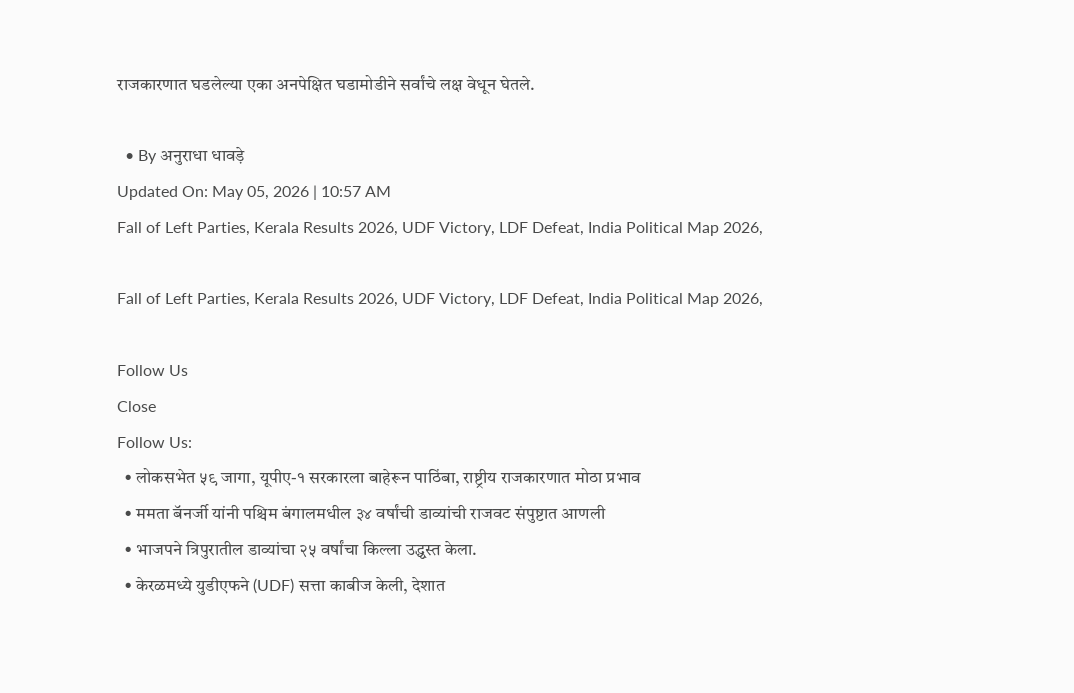राजकारणात घडलेल्या एका अनपेक्षित घडामोडीने सर्वांचे लक्ष वेधून घेतले.

  • By अनुराधा धावड़े
Updated On: May 05, 2026 | 10:57 AM
Fall of Left Parties, Kerala Results 2026, UDF Victory, LDF Defeat, India Political Map 2026,

Fall of Left Parties, Kerala Results 2026, UDF Victory, LDF Defeat, India Political Map 2026,

Follow Us
Close
Follow Us:
  • लोकसभेत ५९ जागा, यूपीए-१ सरकारला बाहेरून पाठिंबा, राष्ट्रीय राजकारणात मोठा प्रभाव
  • ममता बॅनर्जी यांनी पश्चिम बंगालमधील ३४ वर्षांची डाव्यांची राजवट संपुष्टात आणली
  • भाजपने त्रिपुरातील डाव्यांचा २५ वर्षांचा किल्ला उद्ध्वस्त केला.
  • केरळमध्ये युडीएफने (UDF) सत्ता काबीज केली, देशात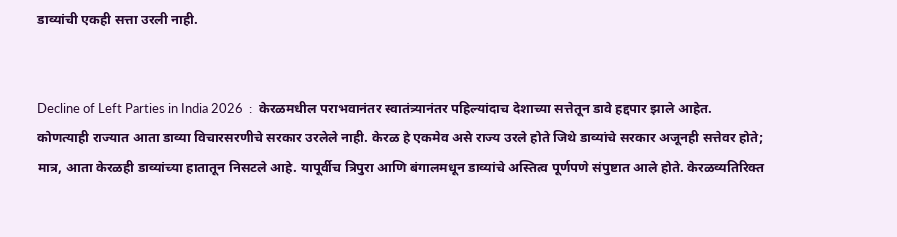डाव्यांची एकही सत्ता उरली नाही.


Decline of Left Parties in India 2026  :  केरळमधील पराभवानंतर स्वातंत्र्यानंतर पहिल्यांदाच देशाच्या सत्तेतून डावे हद्द‌पार झाले आहेत. कोणत्याही राज्यात आता डाव्या विचारसरणीचे सरकार उरलेले नाही. केरळ हे एकमेव असे राज्य उरले होते जिथे डाव्यांचे सरकार अजूनही सत्तेवर होते; मात्र, आता केरळही डाव्यांच्या हातातून निसटले आहे. यापूर्वीच त्रिपुरा आणि बंगालमधून डाव्यांचे अस्तित्व पूर्णपणे संपुष्टात आले होते. केरळव्यतिरिक्त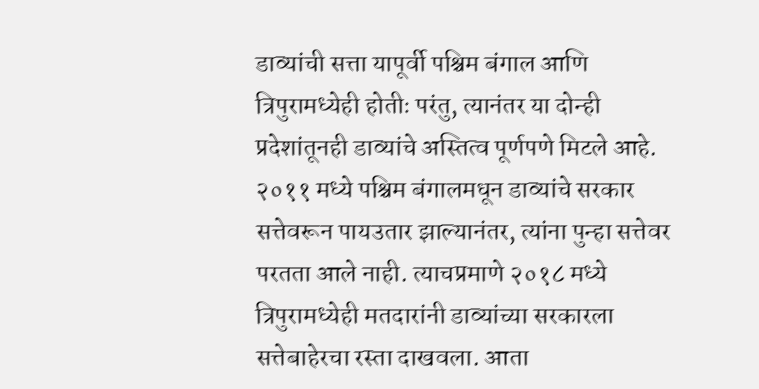डाव्यांची सत्ता यापूर्वी पश्चिम बंगाल आणि त्रिपुरामध्येही होतीः परंतु, त्यानंतर या दोन्ही प्रदेशांतूनही डाव्यांचे अस्तित्व पूर्णपणे मिटले आहे. २०११ मध्ये पश्चिम बंगालमधून डाव्यांचे सरकार सत्तेवरून पायउतार झाल्यानंतर, त्यांना पुन्हा सत्तेवर परतता आले नाही. त्याचप्रमाणे २०१८ मध्ये त्रिपुरामध्येही मतदारांनी डाव्यांच्या सरकारला सत्तेबाहेरचा रस्ता दाखवला. आता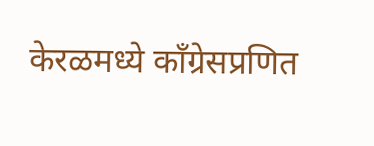केरळमध्ये काँग्रेसप्रणित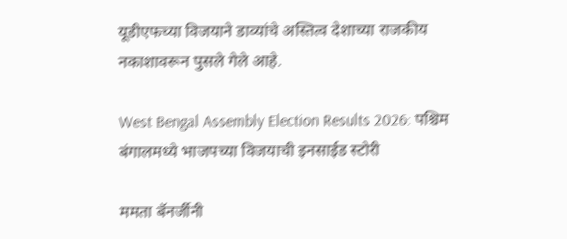यूडीएफच्या विजयाने डाव्यांचे अस्तित्व देशाच्या राजकीय नकाशावरून पुसले गेले आहे.

West Bengal Assembly Election Results 2026: पश्चिम बंगालमध्ये भाजपच्या विजयाची इनसाईड स्टोरी

ममता बॅनर्जीनी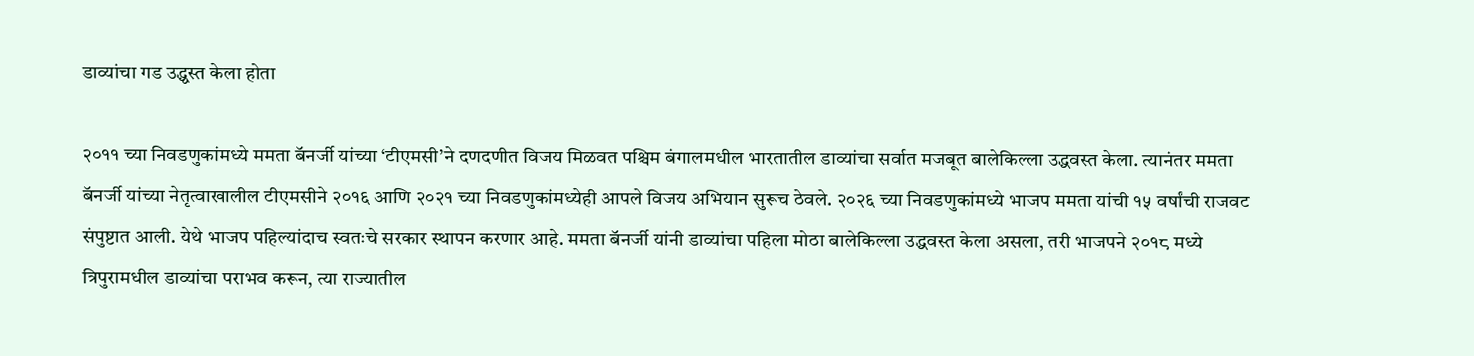डाव्यांचा गड उद्ध्वस्त केला होता

२०११ च्या निवडणुकांमध्ये ममता बॅनर्जी यांच्या ‘टीएमसी’ने दणदणीत विजय मिळवत पश्चिम बंगालमधील भारतातील डाव्यांचा सर्वात मजबूत बालेकिल्ला उद्धवस्त केला. त्यानंतर ममता बॅनर्जी यांच्या नेतृत्वाखालील टीएमसीने २०१६ आणि २०२१ च्या निवडणुकांमध्येही आपले विजय अभियान सुरूच ठेवले. २०२६ च्या निवडणुकांमध्ये भाजप ममता यांची १५ वर्षांची राजवट संपुष्टात आली. येथे भाजप पहिल्यांदाच स्वतःचे सरकार स्थापन करणार आहे. ममता बॅनर्जी यांनी डाव्यांचा पहिला मोठा बालेकिल्ला उद्धवस्त केला असला, तरी भाजपने २०१८ मध्ये त्रिपुरामधील डाव्यांचा पराभव करून, त्या राज्यातील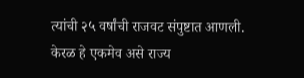त्यांची २५ वर्षांची राजवट संपुष्टात आणली. केरळ हे एकमेव असे राज्य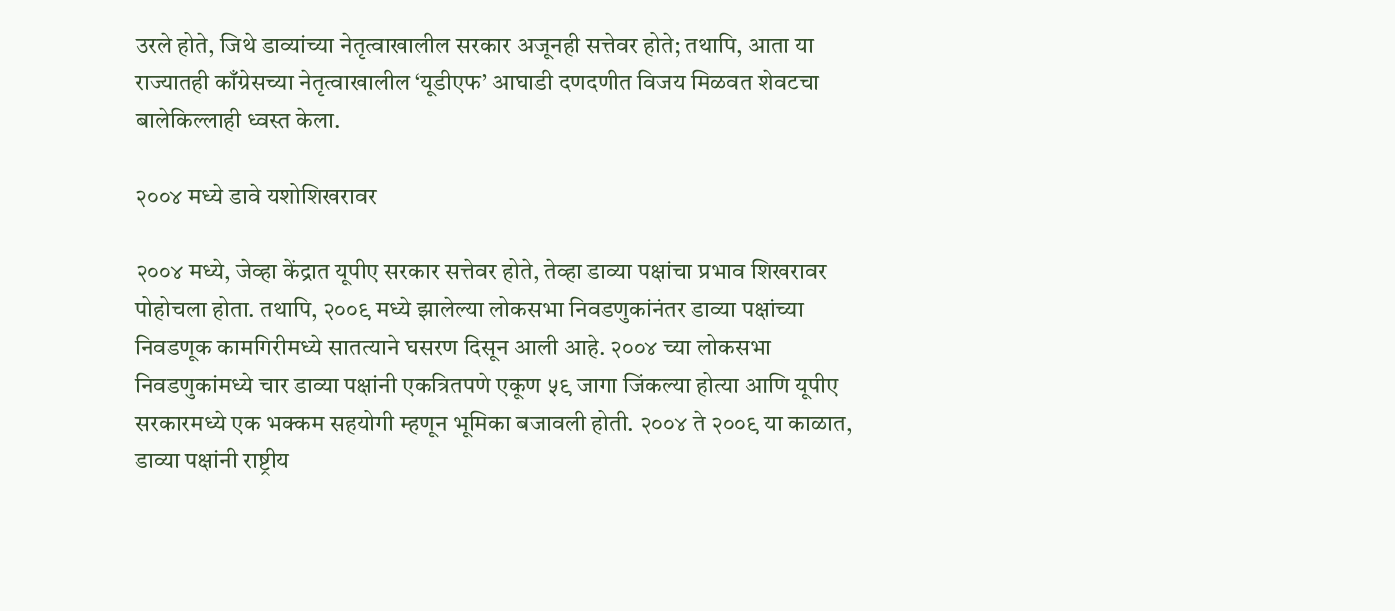उरले होते, जिथे डाव्यांच्या नेतृत्वाखालील सरकार अजूनही सत्तेवर होते; तथापि, आता या राज्यातही काँग्रेसच्या नेतृत्वाखालील ‘यूडीएफ’ आघाडी दणदणीत विजय मिळवत शेवटचा बालेकिल्लाही ध्वस्त केला.

२००४ मध्ये डावे यशोशिखरावर

२००४ मध्ये, जेव्हा केंद्रात यूपीए सरकार सत्तेवर होते, तेव्हा डाव्या पक्षांचा प्रभाव शिखरावर पोहोचला होता. तथापि, २००९ मध्ये झालेल्या लोकसभा निवडणुकांनंतर डाव्या पक्षांच्या निवडणूक कामगिरीमध्ये सातत्याने घसरण दिसून आली आहे. २००४ च्या लोकसभा निवडणुकांमध्ये चार डाव्या पक्षांनी एकत्रितपणे एकूण ५९ जागा जिंकल्या होत्या आणि यूपीए सरकारमध्ये एक भक्कम सहयोगी म्हणून भूमिका बजावली होती. २००४ ते २००९ या काळात, डाव्या पक्षांनी राष्ट्रीय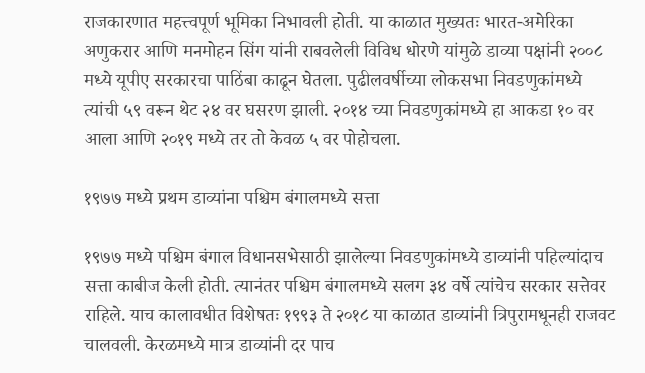राजकारणात महत्त्वपूर्ण भूमिका निभावली होती. या काळात मुख्यतः भारत-अमेरिका अणुकरार आणि मनमोहन सिंग यांनी राबवलेली विविध धोरणे यांमुळे डाव्या पक्षांनी २००८ मध्ये यूपीए सरकारचा पाठिंबा काढून घेतला. पुढीलवर्षीच्या लोकसभा निवडणुकांमध्ये त्यांची ५९ वरून थेट २४ वर घसरण झाली. २०१४ च्या निवडणुकांमध्ये हा आकडा १० वर आला आणि २०१९ मध्ये तर तो केवळ ५ वर पोहोचला.

१९७७ मध्ये प्रथम डाव्यांना पश्चिम बंगालमध्ये सत्ता

१९७७ मध्ये पश्चिम बंगाल विधानसभेसाठी झालेल्या निवडणुकांमध्ये डाव्यांनी पहिल्यांदाच सत्ता काबीज केली होती. त्यानंतर पश्चिम बंगालमध्ये सलग ३४ वर्षे त्यांचेच सरकार सत्तेवर राहिले. याच कालावधीत विशेषतः १९९३ ते २०१८ या काळात डाव्यांनी त्रिपुरामधूनही राजवट चालवली. केरळमध्ये मात्र डाव्यांनी दर पाच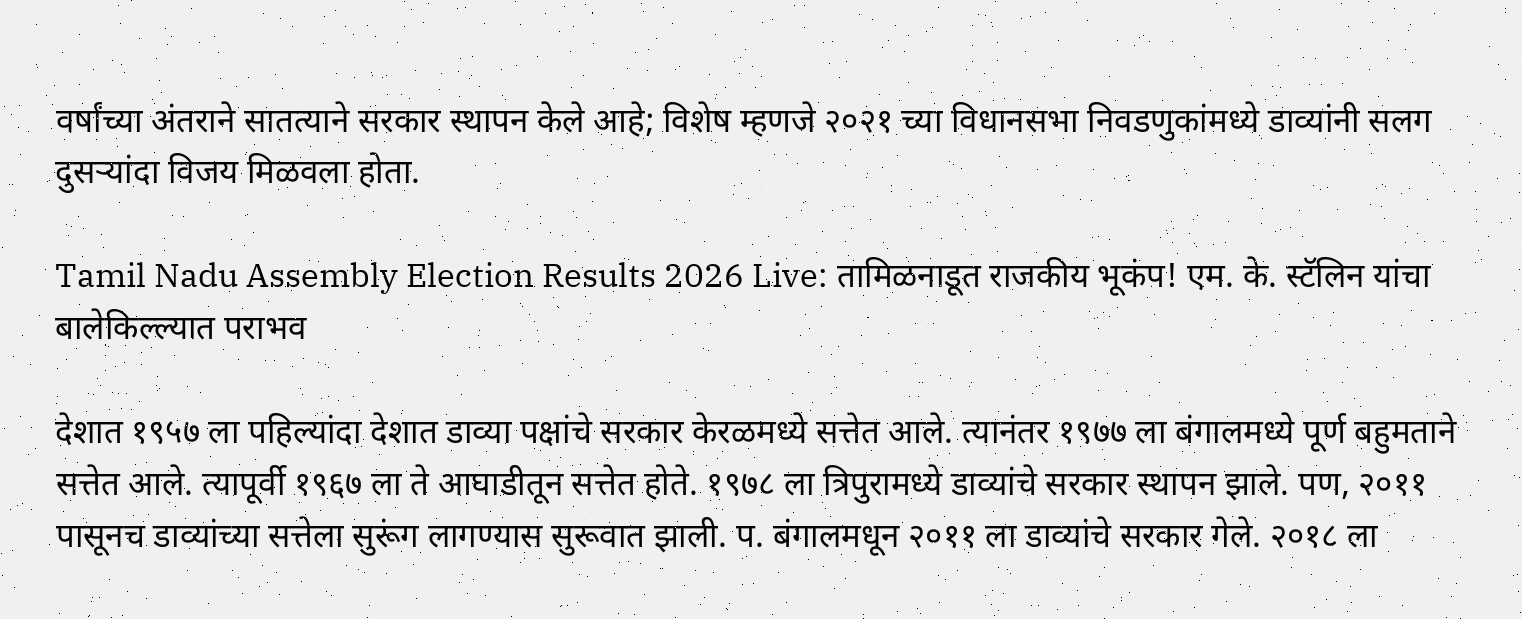वर्षांच्या अंतराने सातत्याने सरकार स्थापन केले आहे; विशेष म्हणजे २०२१ च्या विधानसभा निवडणुकांमध्ये डाव्यांनी सलग दुसऱ्यांदा विजय मिळवला होता.

Tamil Nadu Assembly Election Results 2026 Live: तामिळनाडूत राजकीय भूकंप! एम. के. स्टॅलिन यांचा बालेकिल्ल्यात पराभव

देशात १९५७ ला पहिल्यांदा देशात डाव्या पक्षांचे सरकार केरळमध्ये सत्तेत आले. त्यानंतर १९७७ ला बंगालमध्ये पूर्ण बहुमताने सत्तेत आले. त्यापूर्वी १९६७ ला ते आघाडीतून सत्तेत होते. १९७८ ला त्रिपुरामध्ये डाव्यांचे सरकार स्थापन झाले. पण, २०११ पासूनच डाव्यांच्या सत्तेला सुरूंग लागण्यास सुरूवात झाली. प. बंगालमधून २०११ ला डाव्यांचे सरकार गेले. २०१८ ला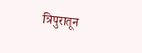त्रिपुरातून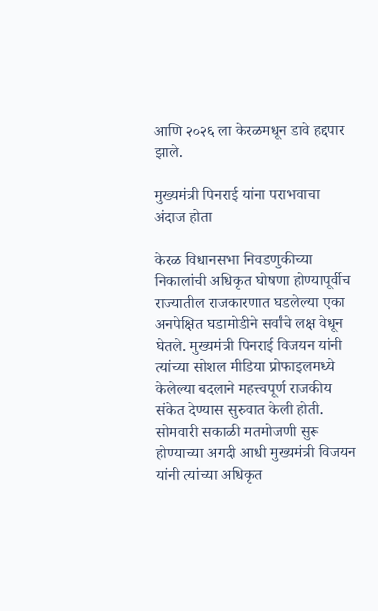आणि २०२६ ला केरळमधून डावे हद्दपार झाले.

मुख्यमंत्री पिनराई यांना पराभवाचा अंदाज होता

केरळ विधानसभा निवडणुकीच्या निकालांची अधिकृत घोषणा होण्यापूर्वीच राज्यातील राजकारणात घडलेल्या एका अनपेक्षित घडामोडीने सर्वांचे लक्ष वेधून घेतले. मुख्यमंत्री पिनराई विजयन यांनी त्यांच्या सोशल मीडिया प्रोफाइलमध्ये केलेल्या बदलाने महत्त्वपूर्ण राजकीय संकेत देण्यास सुरुवात केली होती. सोमवारी सकाळी मतमोजणी सुरू होण्याच्या अगदी आधी मुख्यमंत्री विजयन यांनी त्यांच्या अधिकृत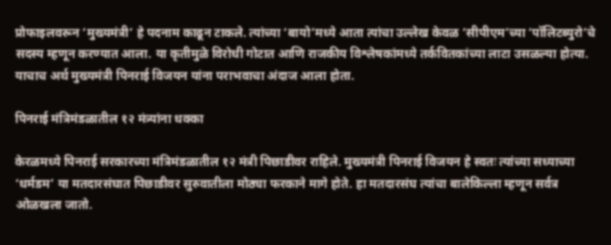प्रोफाइलवरून ‘मुख्यमंत्री’ हे पदनाम काढून टाकले. त्यांच्या ‘बायो’मध्ये आता त्यांचा उल्लेख केवळ ‘सीपीएम’च्या ‘पॉलिटब्युरो’चे सदस्य म्हणून करण्यात आला. या कृतीमुळे विरोधी गोटात आणि राजकीय विश्लेषकांमध्ये तर्कवितकांच्या लाटा उसळल्या होत्या. याचाच अर्थ मुख्यमंत्री पिनराई विजयन यांना पराभवाचा अंदाज आला होता.

पिनराई मंत्रिमंडळातील १२ मंत्र्यांना धक्का

केरळमध्ये पिनराई सरकारच्या मंत्रिमंडळातील १२ मंत्री पिछाडीवर राहिले. मुख्यमंत्री पिनराई विजयन हे स्वतः त्यांच्या सध्याच्या ‘धर्मडम’ या मतदारसंघात पिछाडीवर सुरुवातीला मोठ्या फरकाने मागे होते. हा मतदारसंघ त्यांचा बालेकिल्ला म्हणून सर्वत्र ओळखला जातो.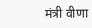मंत्री वीणा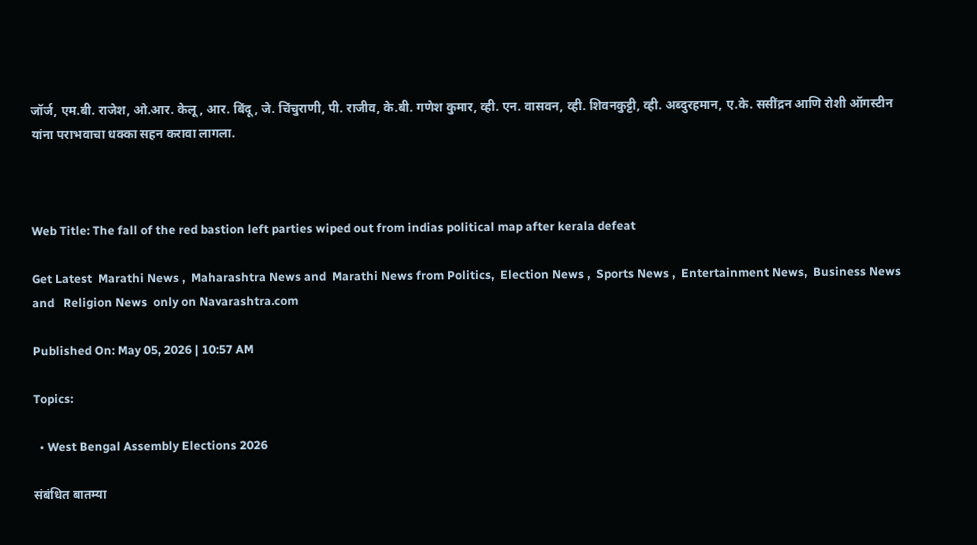जॉर्ज, एम.बी. राजेश, ओ.आर. केलू, आर. बिंदू, जे. चिंचुराणी, पी. राजीव, के.बी. गणेश कुमार, व्ही. एन. वासवन, व्ही. शिवनकुट्टी, व्ही. अब्दुरहमान, ए.के. ससींद्रन आणि रोशी ऑगस्टीन यांना पराभवाचा धक्का सहन करावा लागला.



Web Title: The fall of the red bastion left parties wiped out from indias political map after kerala defeat

Get Latest  Marathi News ,  Maharashtra News and  Marathi News from Politics,  Election News ,  Sports News ,  Entertainment News,  Business News and   Religion News  only on Navarashtra.com

Published On: May 05, 2026 | 10:57 AM

Topics:

  • West Bengal Assembly Elections 2026

संबंधित बातम्या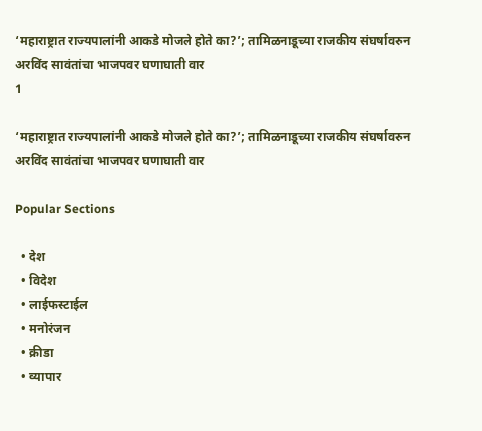‘महाराष्ट्रात राज्यपालांनी आकडे मोजले होते का?’; तामिळनाडूच्या राजकीय संघर्षावरुन अरविंद सावंतांचा भाजपवर घणाघाती वार
1

‘महाराष्ट्रात राज्यपालांनी आकडे मोजले होते का?’; तामिळनाडूच्या राजकीय संघर्षावरुन अरविंद सावंतांचा भाजपवर घणाघाती वार

Popular Sections

  • देश
  • विदेश
  • लाईफस्टाईल
  • मनोरंजन
  • क्रीडा
  • व्यापार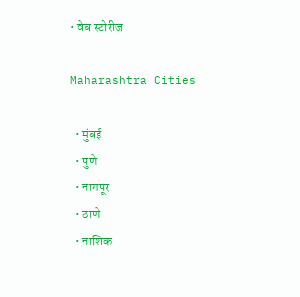• वेब स्टोरीज

Maharashtra Cities

  • मुंबई
  • पुणे
  • नागपूर
  • ठाणे
  • नाशिक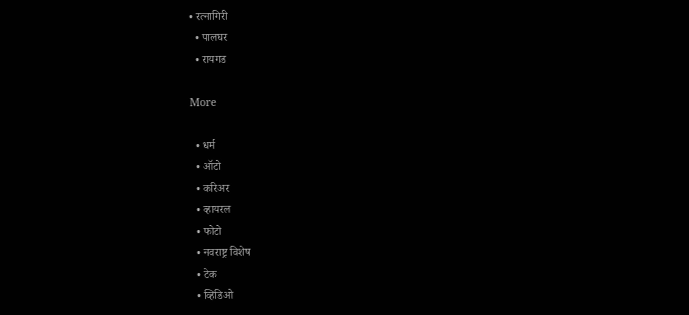• रत्नागिरी
  • पालघर
  • रायगड

More

  • धर्म
  • ऑटो
  • करिअर
  • व्हायरल
  • फोटो
  • नवराष्ट्र विशेष
  • टेक
  • व्हिडिओ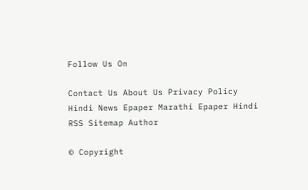Follow Us On

Contact Us About Us Privacy Policy
Hindi News Epaper Marathi Epaper Hindi RSS Sitemap Author

© Copyright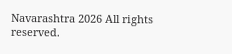Navarashtra 2026 All rights reserved.